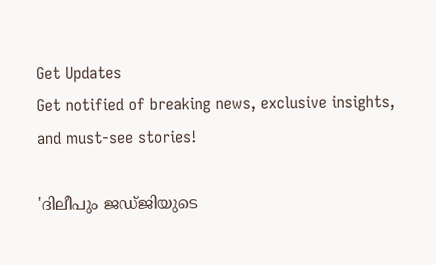Get Updates
Get notified of breaking news, exclusive insights, and must-see stories!

'ദിലീപും ജഡ്ജിയുടെ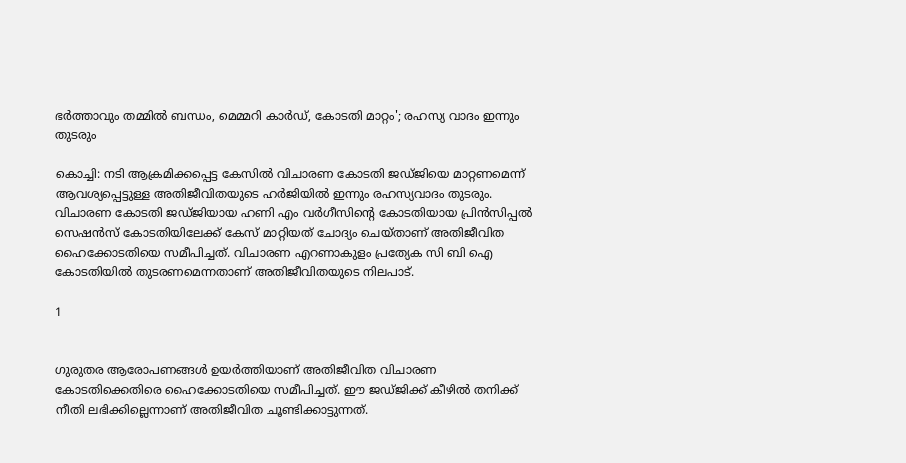ഭർത്താവും തമ്മിൽ ബന്ധം, മെമ്മറി കാർഡ്, കോടതി മാറ്റം'; രഹസ്യ വാദം ഇന്നും തുടരും

കൊച്ചി: നടി ആക്രമിക്കപ്പെട്ട കേസിൽ വിചാരണ കോടതി ജഡ്ജിയെ മാറ്റണമെന്ന് ആവശ്യപ്പെട്ടുള്ള അതിജീവിതയുടെ ഹർജിയിൽ ഇന്നും രഹസ്യവാദം തുടരും. വിചാരണ കോടതി ജഡ്ജിയായ ഹണി എം വർഗീസിന്റെ കോടതിയായ പ്രിൻസിപ്പൽ സെഷൻസ് കോടതിയിലേക്ക് കേസ് മാറ്റിയത് ചോദ്യം ചെയ്താണ് അതിജീവിത ഹൈക്കോടതിയെ സമീപിച്ചത്. വിചാരണ എറണാകുളം പ്രത്യേക സി ബി ഐ കോടതിയിൽ തുടരണമെന്നതാണ് അതിജീവിതയുടെ നിലപാട്.

1


ഗുരുതര ആരോപണങ്ങൾ ഉയർത്തിയാണ് അതിജീവിത വിചാരണ കോടതിക്കെതിരെ ഹൈക്കോടതിയെ സമീപിച്ചത്. ഈ ജഡ്ജിക്ക് കീഴിൽ തനിക്ക് നീതി ലഭിക്കില്ലെന്നാണ് അതിജീവിത ചൂണ്ടിക്കാട്ടുന്നത്.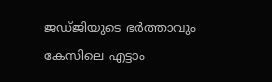ജ‍ഡ്ജിയുടെ ഭർത്താവും കേസിലെ എട്ടാം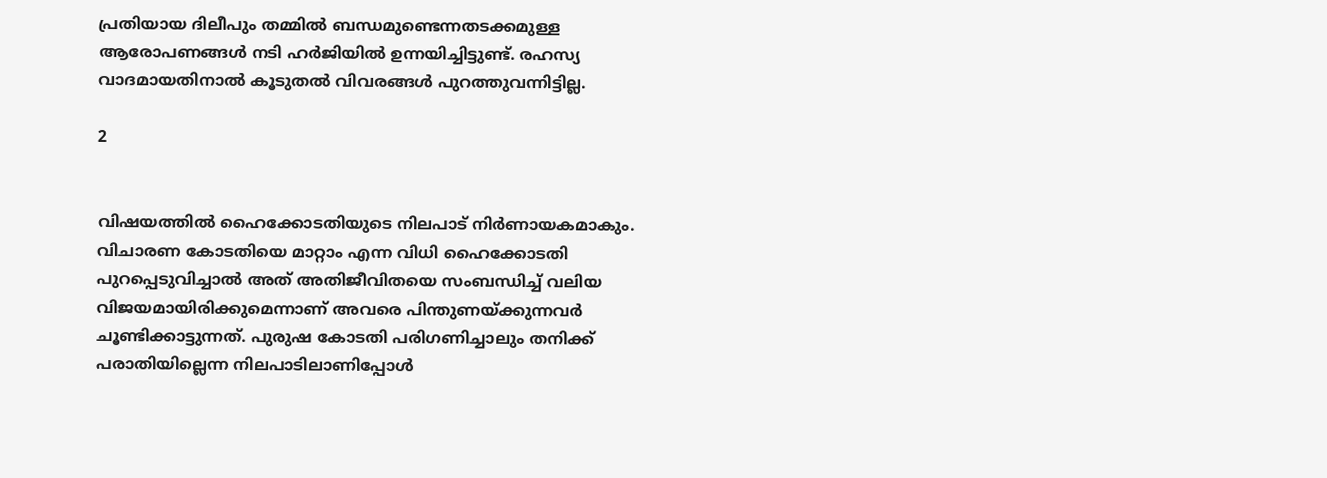പ്രതിയായ ദിലീപും തമ്മിൽ ബന്ധമുണ്ടെന്നതടക്കമുള്ള ആരോപണങ്ങൾ നടി ഹർജിയിൽ ഉന്നയിച്ചിട്ടുണ്ട്. രഹസ്യ വാദമായതിനാൽ കൂടുതൽ വിവരങ്ങൾ പുറത്തുവന്നിട്ടില്ല.

2


വിഷയത്തിൽ ഹൈക്കോടതിയുടെ നിലപാട് നിർണായകമാകും. വിചാരണ കോടതിയെ മാറ്റാം എന്ന വിധി ഹൈക്കോടതി പുറപ്പെടുവിച്ചാൽ അത് അതിജീവിതയെ സംബന്ധിച്ച് വലിയ വിജയമായിരിക്കുമെന്നാണ് അവരെ പിന്തുണയ്ക്കുന്നവർ ചൂണ്ടിക്കാട്ടുന്നത്. പുരുഷ കോടതി പരിഗണിച്ചാലും തനിക്ക് പരാതിയില്ലെന്ന നിലപാടിലാണിപ്പോൾ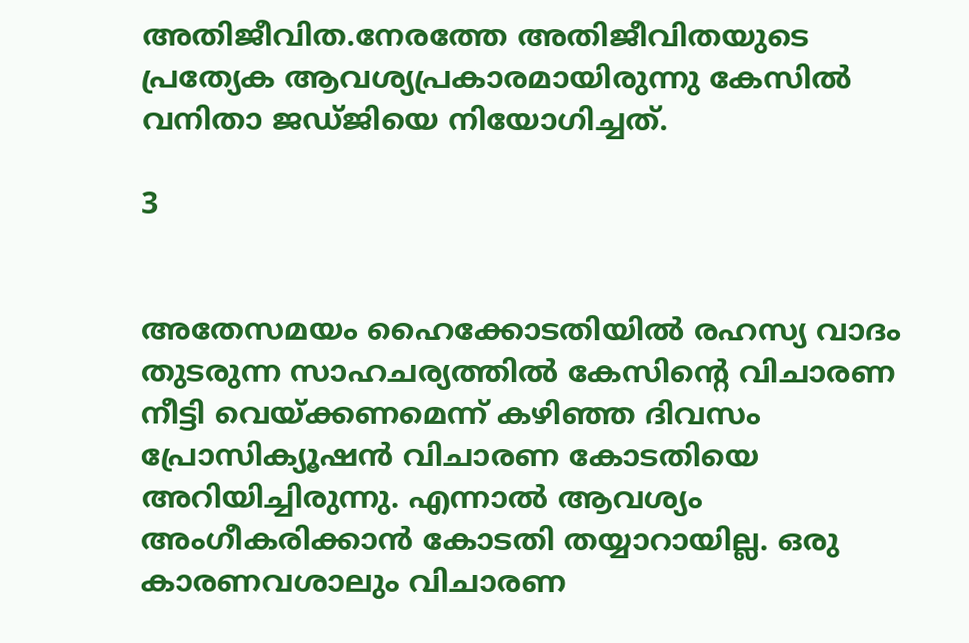അതിജീവിത.നേരത്തേ അതിജീവിതയുടെ പ്രത്യേക ആവശ്യപ്രകാരമായിരുന്നു കേസിൽ വനിതാ ജഡ്ജിയെ നിയോഗിച്ചത്.

3


അതേസമയം ഹൈക്കോടതിയിൽ രഹസ്യ വാദം തുടരുന്ന സാഹചര്യത്തിൽ കേസിന്റെ വിചാരണ നീട്ടി വെയ്ക്കണമെന്ന് കഴിഞ്ഞ ദിവസം പ്രോസിക്യൂഷൻ വിചാരണ കോടതിയെ അറിയിച്ചിരുന്നു. എന്നാൽ ആവശ്യം അംഗീകരിക്കാൻ കോടതി തയ്യാറായില്ല. ഒരു കാരണവശാലും വിചാരണ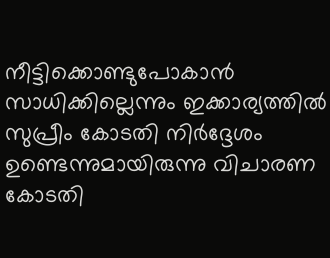നീട്ടിക്കൊണ്ടുപോകാൻ സാധിക്കില്ലെന്നും ഇക്കാര്യത്തിൽ സുപ്രീം കോടതി നിർദ്ദേശം ഉണ്ടെന്നുമായിരുന്നു വിചാരണ കോടതി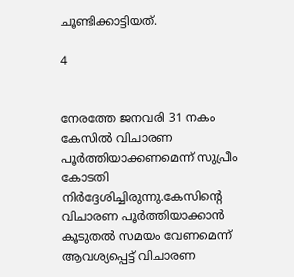ചൂണ്ടിക്കാട്ടിയത്.

4


നേരത്തേ ജനവരി 31 നകം കേസിൽ വിചാരണ പൂർത്തിയാക്കണമെന്ന് സുപ്രീം കോടതി നിർദ്ദേശിച്ചിരുന്നു.കേസിന്റെ വിചാരണ പൂർത്തിയാക്കാൻ കൂടുതൽ സമയം വേണമെന്ന് ആവശ്യപ്പെട്ട് വിചാരണ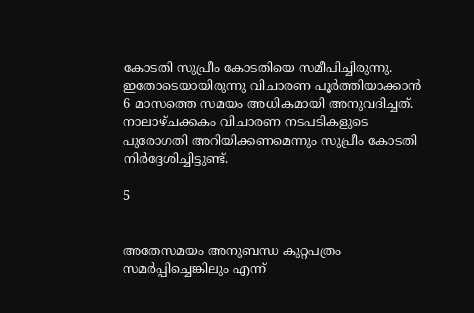കോടതി സുപ്രീം കോടതിയെ സമീപിച്ചിരുന്നു. ഇതോടെയായിരുന്നു വിചാരണ പൂർത്തിയാക്കാൻ 6 മാസത്തെ സമയം അധികമായി അനുവദിച്ചത്. നാലാഴ്ചക്കകം വിചാരണ നടപടികളുടെ പുരോഗതി അറിയിക്കണമെന്നും സുപ്രീം കോടതി നിർദ്ദേശിച്ചിട്ടുണ്ട്.

5


അതേസമയം അനുബന്ധ കുറ്റപത്രം സമർപ്പിച്ചെങ്കിലും എന്ന്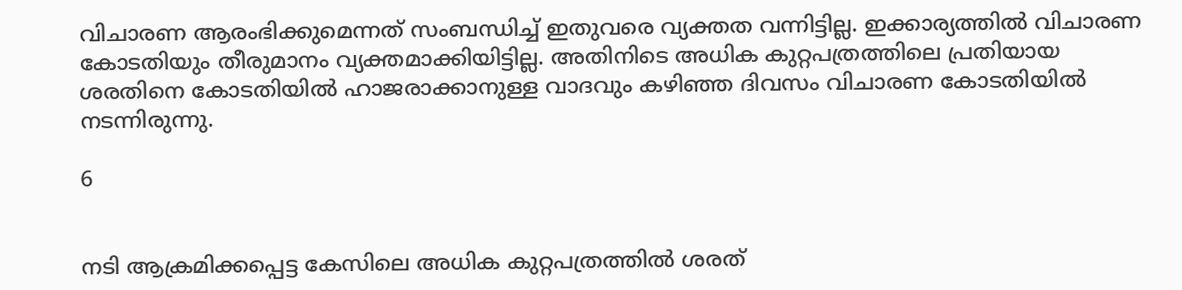വിചാരണ ആരംഭിക്കുമെന്നത് സംബന്ധിച്ച് ഇതുവരെ വ്യക്തത വന്നിട്ടില്ല. ഇക്കാര്യത്തിൽ വിചാരണ കോടതിയും തീരുമാനം വ്യക്തമാക്കിയിട്ടില്ല. അതിനിടെ അധിക കുറ്റപത്രത്തിലെ പ്രതിയായ ശരതിനെ കോടതിയിൽ ഹാജരാക്കാനുള്ള വാദവും കഴിഞ്ഞ ദിവസം വിചാരണ കോടതിയിൽ നടന്നിരുന്നു.

6


നടി ആക്രമിക്കപ്പെട്ട കേസിലെ അധിക കുറ്റപത്രത്തിൽ ശരത്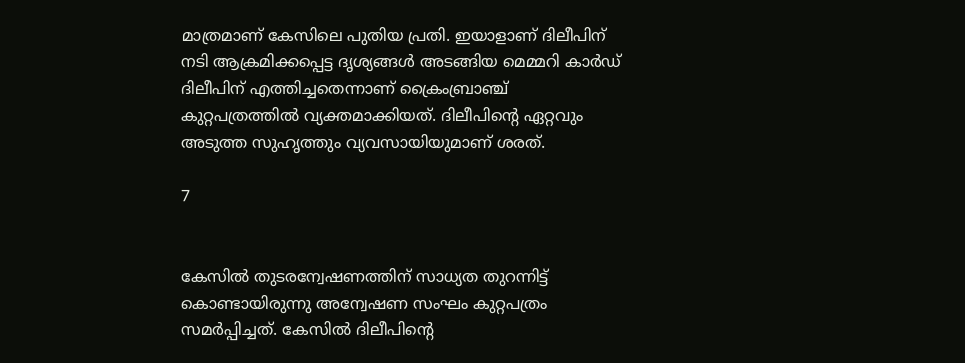മാത്രമാണ് കേസിലെ പുതിയ പ്രതി. ഇയാളാണ് ദിലീപിന് നടി ആക്രമിക്കപ്പെട്ട ദൃശ്യങ്ങൾ അടങ്ങിയ മെമ്മറി കാർഡ് ദിലീപിന് എത്തിച്ചതെന്നാണ് ക്രൈംബ്രാഞ്ച് കുറ്റപത്രത്തിൽ വ്യക്തമാക്കിയത്. ദിലീപിന്റെ ഏറ്റവും അടുത്ത സുഹൃത്തും വ്യവസായിയുമാണ് ശരത്.

7


കേസിൽ തുടരന്വേഷണത്തിന് സാധ്യത തുറന്നിട്ട് കൊണ്ടായിരുന്നു അന്വേഷണ സംഘം കുറ്റപത്രം സമർപ്പിച്ചത്. കേസിൽ ദിലീപിന്റെ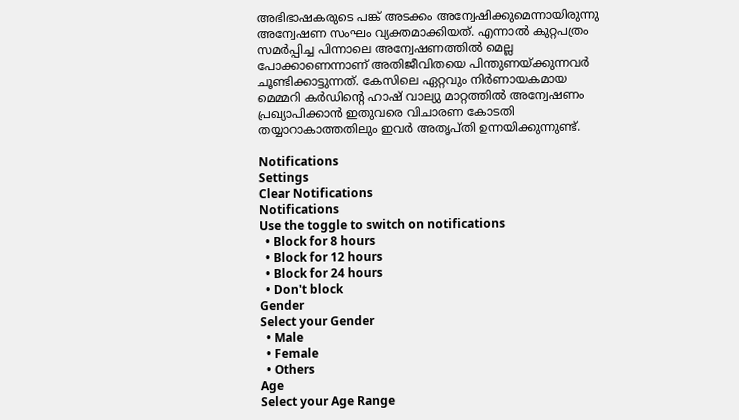അഭിഭാഷകരുടെ പങ്ക് അടക്കം അന്വേഷിക്കുമെന്നായിരുന്നു അന്വേഷണ സംഘം വ്യക്തമാക്കിയത്. എന്നാൽ കുറ്റപത്രം സമർപ്പിച്ച പിന്നാലെ അന്വേഷണത്തിൽ മെല്ല പോക്കാണെന്നാണ് അതിജീവിതയെ പിന്തുണയ്ക്കുന്നവർ ചൂണ്ടിക്കാട്ടുന്നത്. കേസിലെ ഏറ്റവും നിർണായകമായ മെമ്മറി കർഡിന്റെ ഹാഷ് വാല്യു മാറ്റത്തിൽ അന്വേഷണം പ്രഖ്യാപിക്കാൻ ഇതുവരെ വിചാരണ കോടതി തയ്യാറാകാത്തതിലും ഇവർ അതൃപ്തി ഉന്നയിക്കുന്നുണ്ട്.

Notifications
Settings
Clear Notifications
Notifications
Use the toggle to switch on notifications
  • Block for 8 hours
  • Block for 12 hours
  • Block for 24 hours
  • Don't block
Gender
Select your Gender
  • Male
  • Female
  • Others
Age
Select your Age Range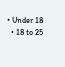• Under 18
  • 18 to 25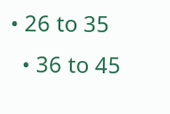• 26 to 35
  • 36 to 45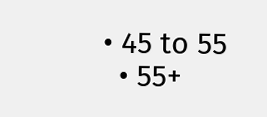• 45 to 55
  • 55+